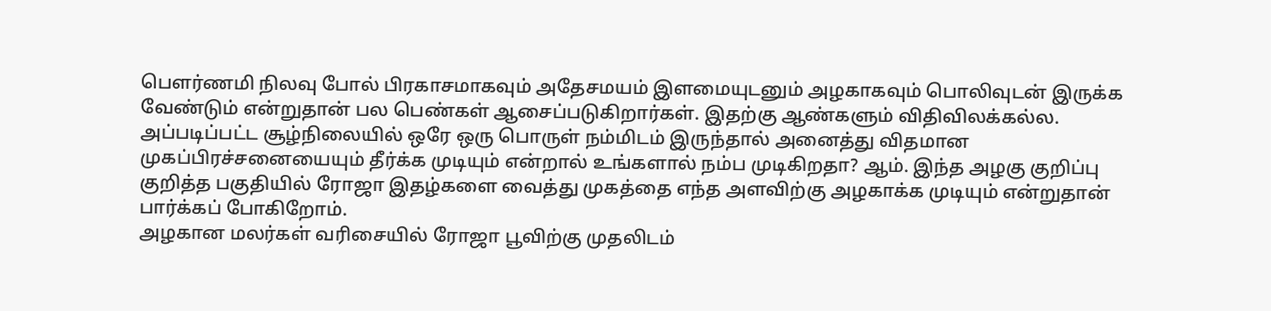பௌர்ணமி நிலவு போல் பிரகாசமாகவும் அதேசமயம் இளமையுடனும் அழகாகவும் பொலிவுடன் இருக்க வேண்டும் என்றுதான் பல பெண்கள் ஆசைப்படுகிறார்கள். இதற்கு ஆண்களும் விதிவிலக்கல்ல. அப்படிப்பட்ட சூழ்நிலையில் ஒரே ஒரு பொருள் நம்மிடம் இருந்தால் அனைத்து விதமான முகப்பிரச்சனையையும் தீர்க்க முடியும் என்றால் உங்களால் நம்ப முடிகிறதா? ஆம். இந்த அழகு குறிப்பு குறித்த பகுதியில் ரோஜா இதழ்களை வைத்து முகத்தை எந்த அளவிற்கு அழகாக்க முடியும் என்றுதான் பார்க்கப் போகிறோம்.
அழகான மலர்கள் வரிசையில் ரோஜா பூவிற்கு முதலிடம்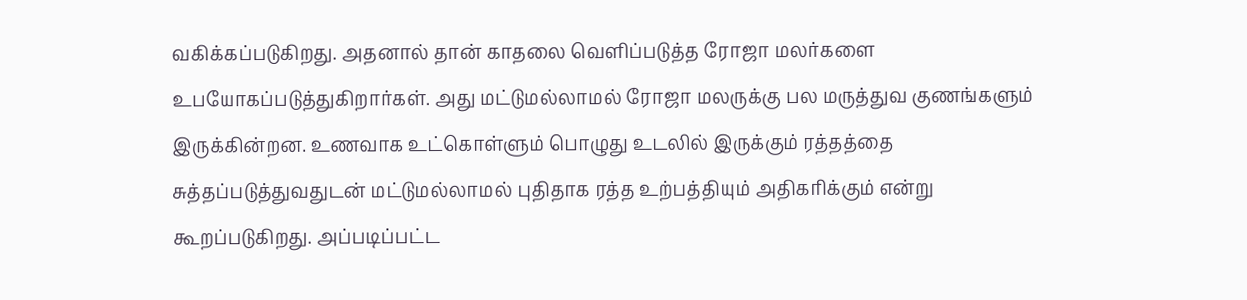வகிக்கப்படுகிறது. அதனால் தான் காதலை வெளிப்படுத்த ரோஜா மலர்களை உபயோகப்படுத்துகிறார்கள். அது மட்டுமல்லாமல் ரோஜா மலருக்கு பல மருத்துவ குணங்களும் இருக்கின்றன. உணவாக உட்கொள்ளும் பொழுது உடலில் இருக்கும் ரத்தத்தை சுத்தப்படுத்துவதுடன் மட்டுமல்லாமல் புதிதாக ரத்த உற்பத்தியும் அதிகரிக்கும் என்று கூறப்படுகிறது. அப்படிப்பட்ட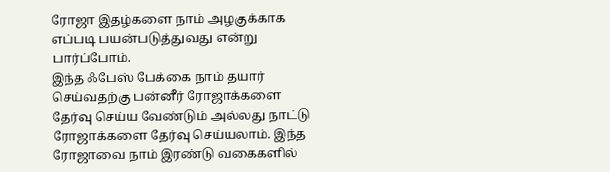ரோஜா இதழ்களை நாம் அழகுக்காக எப்படி பயன்படுத்துவது என்று பார்ப்போம்.
இந்த ஃபேஸ் பேக்கை நாம் தயார் செய்வதற்கு பன்னீர் ரோஜாக்களை தேர்வு செய்ய வேண்டும் அல்லது நாட்டு ரோஜாக்களை தேர்வு செய்யலாம். இந்த ரோஜாவை நாம் இரண்டு வகைகளில்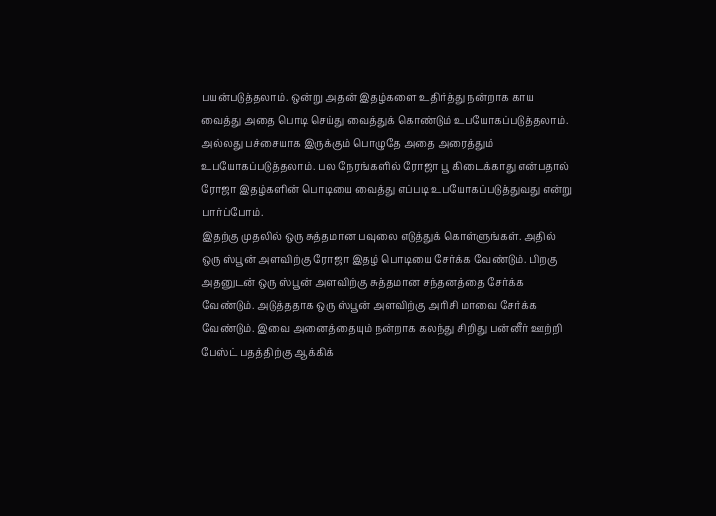பயன்படுத்தலாம். ஒன்று அதன் இதழ்களை உதிர்த்து நன்றாக காய வைத்து அதை பொடி செய்து வைத்துக் கொண்டும் உபயோகப்படுத்தலாம். அல்லது பச்சையாக இருக்கும் பொழுதே அதை அரைத்தும் உபயோகப்படுத்தலாம். பல நேரங்களில் ரோஜா பூ கிடைக்காது என்பதால் ரோஜா இதழ்களின் பொடியை வைத்து எப்படி உபயோகப்படுத்துவது என்று பார்ப்போம்.
இதற்கு முதலில் ஒரு சுத்தமான பவுலை எடுத்துக் கொள்ளுங்கள். அதில் ஒரு ஸ்பூன் அளவிற்கு ரோஜா இதழ் பொடியை சேர்க்க வேண்டும். பிறகு அதனுடன் ஒரு ஸ்பூன் அளவிற்கு சுத்தமான சந்தனத்தை சேர்க்க வேண்டும். அடுத்ததாக ஒரு ஸ்பூன் அளவிற்கு அரிசி மாவை சேர்க்க வேண்டும். இவை அனைத்தையும் நன்றாக கலந்து சிறிது பன்னீர் ஊற்றி பேஸ்ட் பதத்திற்கு ஆக்கிக்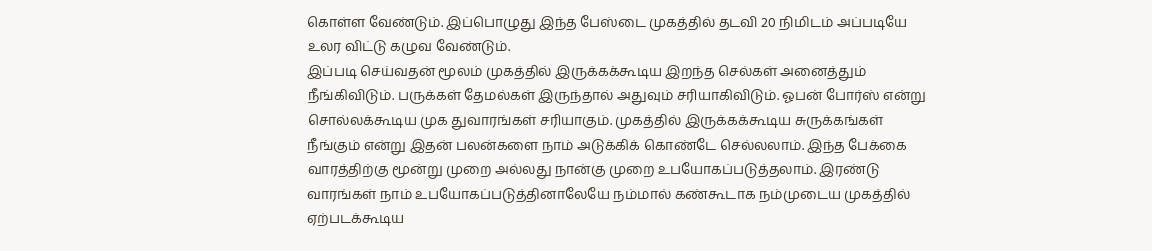கொள்ள வேண்டும். இப்பொழுது இந்த பேஸ்டை முகத்தில் தடவி 20 நிமிடம் அப்படியே உலர விட்டு கழுவ வேண்டும்.
இப்படி செய்வதன் மூலம் முகத்தில் இருக்கக்கூடிய இறந்த செல்கள் அனைத்தும் நீங்கிவிடும். பருக்கள் தேமல்கள் இருந்தால் அதுவும் சரியாகிவிடும். ஓபன் போர்ஸ் என்று சொல்லக்கூடிய முக துவாரங்கள் சரியாகும். முகத்தில் இருக்கக்கூடிய சுருக்கங்கள் நீங்கும் என்று இதன் பலன்களை நாம் அடுக்கிக் கொண்டே செல்லலாம். இந்த பேக்கை வாரத்திற்கு மூன்று முறை அல்லது நான்கு முறை உபயோகப்படுத்தலாம். இரண்டு வாரங்கள் நாம் உபயோகப்படுத்தினாலேயே நம்மால் கண்கூடாக நம்முடைய முகத்தில் ஏற்படக்கூடிய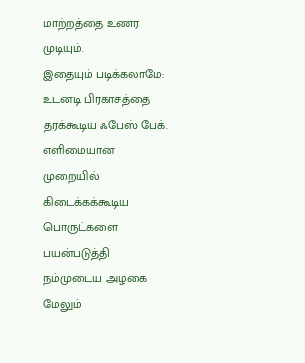மாற்றத்தை உணர முடியும்.
இதையும் படிக்கலாமே: உடனடி பிரகாசத்தை தரக்கூடிய ஃபேஸ் பேக்.
எளிமையான முறையில் கிடைக்கக்கூடிய பொருட்களை பயன்படுத்தி நம்முடைய அழகை மேலும்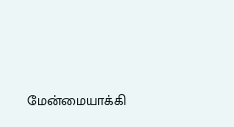மேன்மையாக்கி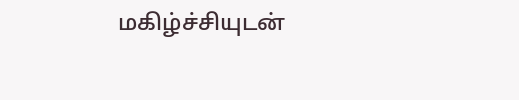மகிழ்ச்சியுடன்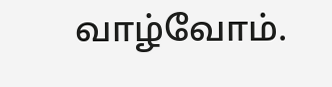வாழ்வோம்.